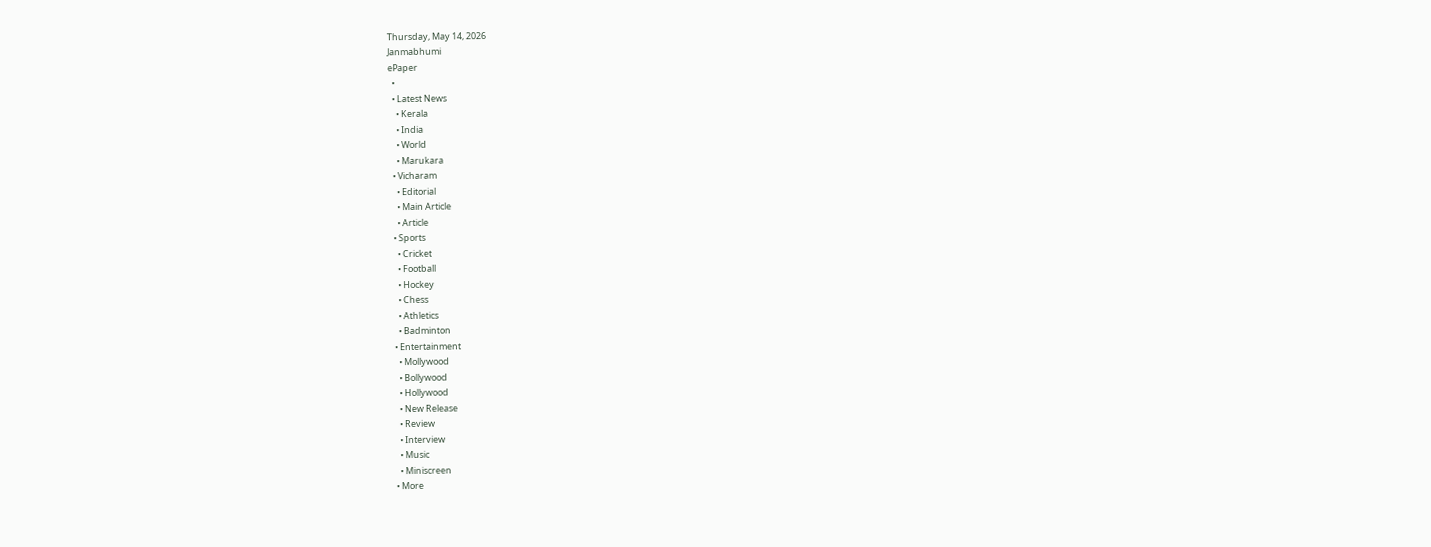Thursday, May 14, 2026
Janmabhumi
ePaper
  •
  • Latest News
    • Kerala
    • India
    • World
    • Marukara
  • Vicharam
    • Editorial
    • Main Article
    • Article
  • Sports
    • Cricket
    • Football
    • Hockey
    • Chess
    • Athletics
    • Badminton
  • Entertainment
    • Mollywood
    • Bollywood
    • Hollywood
    • New Release
    • Review
    • Interview
    • Music
    • Miniscreen
  • More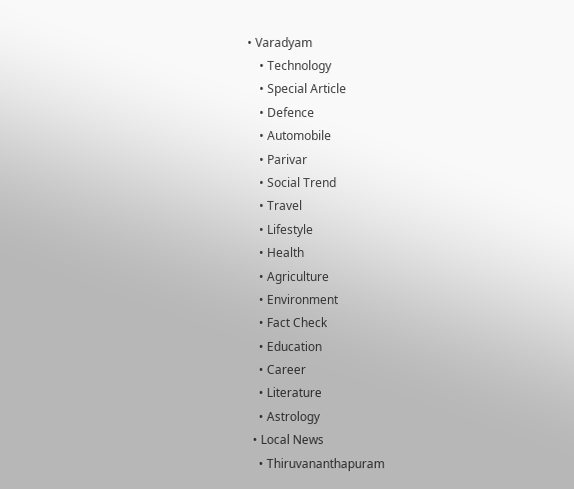• Varadyam
    • Technology
    • Special Article
    • Defence
    • Automobile
    • Parivar
    • Social Trend
    • Travel
    • Lifestyle
    • Health
    • Agriculture
    • Environment
    • Fact Check
    • Education
    • Career
    • Literature
    • Astrology
  • Local News
    • Thiruvananthapuram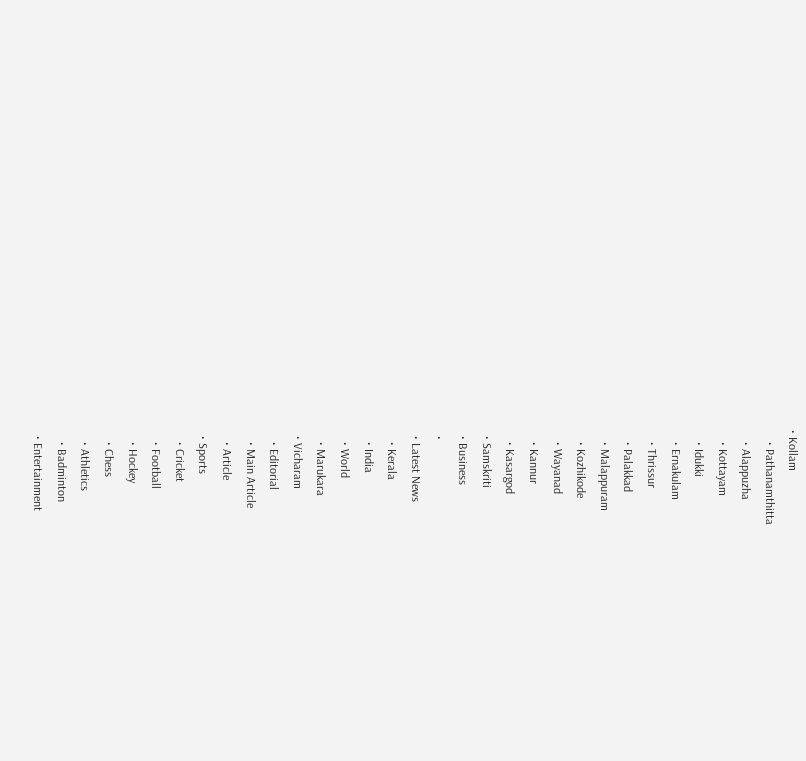• Kollam
    • Pathanamthitta
    • Alappuzha
    • Kottayam
    • Idukki
    • Ernakulam
    • Thrissur
    • Palakkad
    • Malappuram
    • Kozhikode
    • Wayanad
    • Kannur
    • Kasargod
  • Samskriti
  • Business
  •
  • Latest News
    • Kerala
    • India
    • World
    • Marukara
  • Vicharam
    • Editorial
    • Main Article
    • Article
  • Sports
    • Cricket
    • Football
    • Hockey
    • Chess
    • Athletics
    • Badminton
  • Entertainment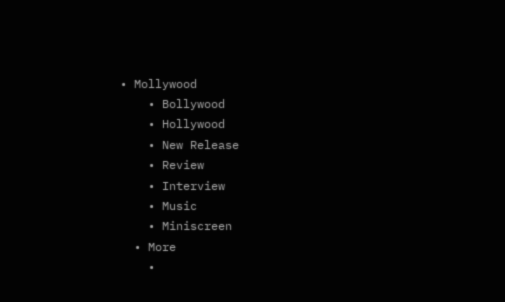• Mollywood
    • Bollywood
    • Hollywood
    • New Release
    • Review
    • Interview
    • Music
    • Miniscreen
  • More
    •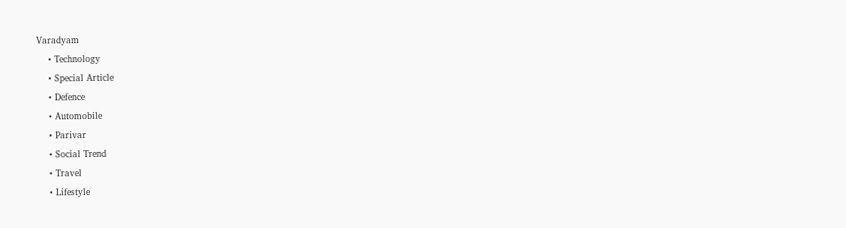Varadyam
    • Technology
    • Special Article
    • Defence
    • Automobile
    • Parivar
    • Social Trend
    • Travel
    • Lifestyle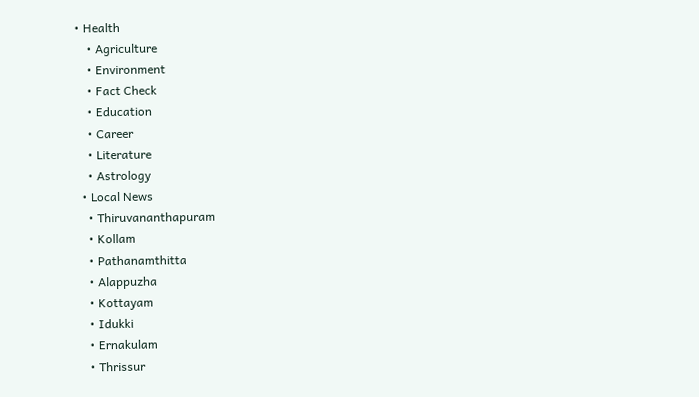• Health
    • Agriculture
    • Environment
    • Fact Check
    • Education
    • Career
    • Literature
    • Astrology
  • Local News
    • Thiruvananthapuram
    • Kollam
    • Pathanamthitta
    • Alappuzha
    • Kottayam
    • Idukki
    • Ernakulam
    • Thrissur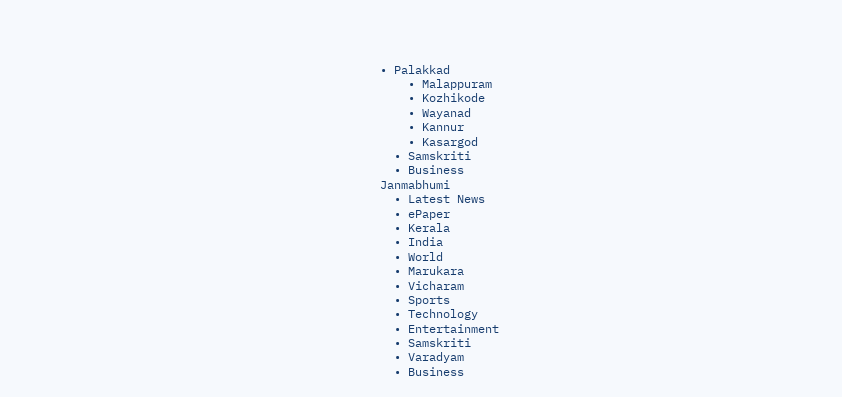• Palakkad
    • Malappuram
    • Kozhikode
    • Wayanad
    • Kannur
    • Kasargod
  • Samskriti
  • Business
Janmabhumi
  • Latest News
  • ePaper
  • Kerala
  • India
  • World
  • Marukara
  • Vicharam
  • Sports
  • Technology
  • Entertainment
  • Samskriti
  • Varadyam
  • Business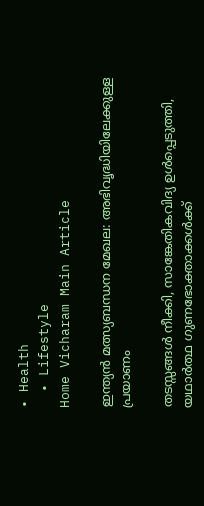• Health
  • Lifestyle
Home Vicharam Main Article

ഇന്ത്യന്‍ മത്സ്യബന്ധന മേഖല: അഭിവൃദ്ധിയിലേക്കുള്ള പ്രയാണം

തടസ്സങ്ങള്‍ നീക്കി, സാങ്കേതികവിദ്യ ഉള്‍പ്പെടുത്തി, യഥാര്‍ത്ഥ ഗുണഭോക്താക്കള്‍ക്ക്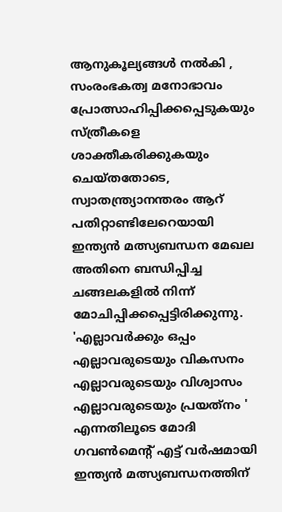ആനുകൂല്യങ്ങള്‍ നല്‍കി , സംരംഭകത്വ മനോഭാവം പ്രോത്സാഹിപ്പിക്കപ്പെടുകയും സ്ത്രീകളെ ശാക്തീകരിക്കുകയും ചെയ്തതോടെ, സ്വാതന്ത്ര്യാനന്തരം ആറ് പതിറ്റാണ്ടിലേറെയായി ഇന്ത്യന്‍ മത്സ്യബന്ധന മേഖല അതിനെ ബന്ധിപ്പിച്ച ചങ്ങലകളില്‍ നിന്ന് മോചിപ്പിക്കപ്പെട്ടിരിക്കുന്നു. 'എല്ലാവര്‍ക്കും ഒപ്പം എല്ലാവരുടെയും വികസനം എല്ലാവരുടെയും വിശ്വാസം എല്ലാവരുടെയും പ്രയത്‌നം ' എന്നതിലൂടെ മോദി ഗവണ്‍മെന്റ് എട്ട് വര്‍ഷമായി ഇന്ത്യന്‍ മത്സ്യബന്ധനത്തിന്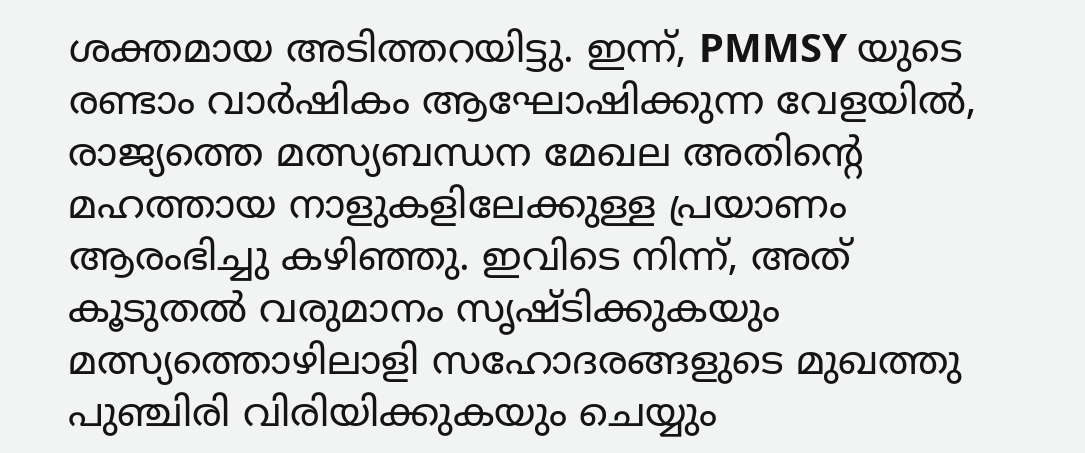ശക്തമായ അടിത്തറയിട്ടു. ഇന്ന്, PMMSY യുടെ രണ്ടാം വാര്‍ഷികം ആഘോഷിക്കുന്ന വേളയില്‍, രാജ്യത്തെ മത്സ്യബന്ധന മേഖല അതിന്റെ മഹത്തായ നാളുകളിലേക്കുള്ള പ്രയാണം ആരംഭിച്ചു കഴിഞ്ഞു. ഇവിടെ നിന്ന്, അത് കൂടുതല്‍ വരുമാനം സൃഷ്ടിക്കുകയും മത്സ്യത്തൊഴിലാളി സഹോദരങ്ങളുടെ മുഖത്തു പുഞ്ചിരി വിരിയിക്കുകയും ചെയ്യും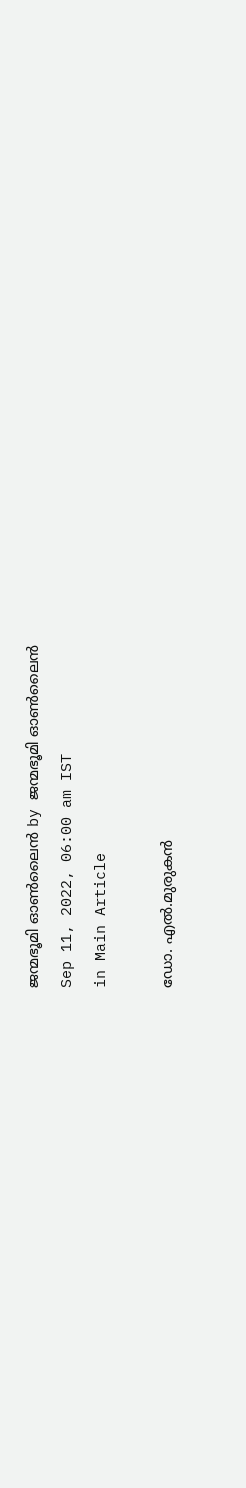ജന്മഭൂമി ഓണ്‍ലൈന്‍ by ജന്മഭൂമി ഓണ്‍ലൈന്‍
Sep 11, 2022, 06:00 am IST
in Main Article

ഡോ. എല്‍.മുരുകന്‍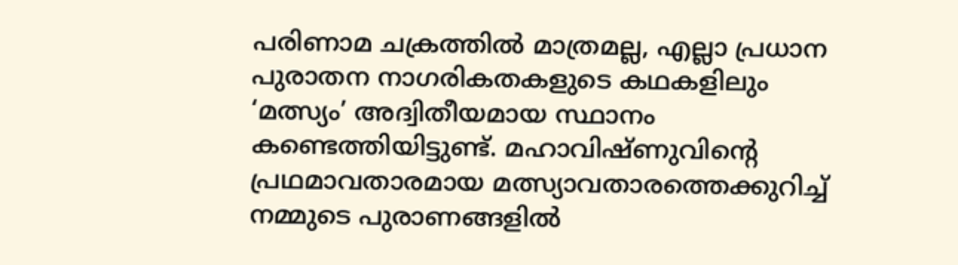പരിണാമ ചക്രത്തില്‍ മാത്രമല്ല, എല്ലാ പ്രധാന പുരാതന നാഗരികതകളുടെ കഥകളിലും ‘മത്സ്യം’ അദ്വിതീയമായ സ്ഥാനം കണ്ടെത്തിയിട്ടുണ്ട്. മഹാവിഷ്ണുവിന്റെ പ്രഥമാവതാരമായ മത്സ്യാവതാരത്തെക്കുറിച്ച് നമ്മുടെ പുരാണങ്ങളില്‍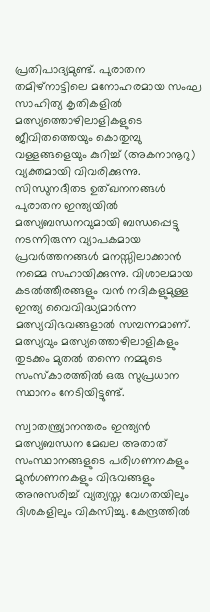പ്രതിപാദ്യമുണ്ട്. പുരാതന തമിഴ്‌നാട്ടിലെ മനോഹരമായ സംഘ സാഹിത്യ കൃതികളില്‍ മത്സ്യത്തൊഴിലാളികളുടെ ജീവിതത്തെയും കൊതുമ്പു വള്ളങ്ങളെയും കുറിച്ച് (അകനാനൂറു) വ്യക്തമായി വിവരിക്കുന്നു. സിന്ധുനദീതട ഉത്ഖനനങ്ങള്‍ പുരാതന ഇന്ത്യയില്‍ മത്സ്യബന്ധനവുമായി ബന്ധപ്പെട്ടു നടന്നിരുന്ന വ്യാപകമായ പ്രവര്‍ത്തനങ്ങള്‍ മനസ്സിലാക്കാന്‍ നമ്മെ സഹായിക്കുന്നു. വിശാലമായ കടല്‍ത്തീരങ്ങളും വന്‍ നദികളുമുള്ള ഇന്ത്യ വൈവിദ്ധ്യമാര്‍ന്ന മത്സ്യവിഭവങ്ങളാല്‍ സമ്പന്നമാണ്. മത്സ്യവും മത്സ്യത്തൊഴിലാളികളും തുടക്കം മുതല്‍ തന്നെ നമ്മുടെ സംസ്‌കാരത്തില്‍ ഒരു സുപ്രധാന സ്ഥാനം നേടിയിട്ടുണ്ട്.

സ്വാതന്ത്ര്യാനന്തരം ഇന്ത്യന്‍ മത്സ്യബന്ധന മേഖല അതാത് സംസ്ഥാനങ്ങളുടെ പരിഗണനകളും മുന്‍ഗണനകളും വിഭവങ്ങളും അനുസരിച്ച് വ്യത്യസ്ത വേഗതയിലും ദിശകളിലും വികസിച്ചു. കേന്ദ്രത്തില്‍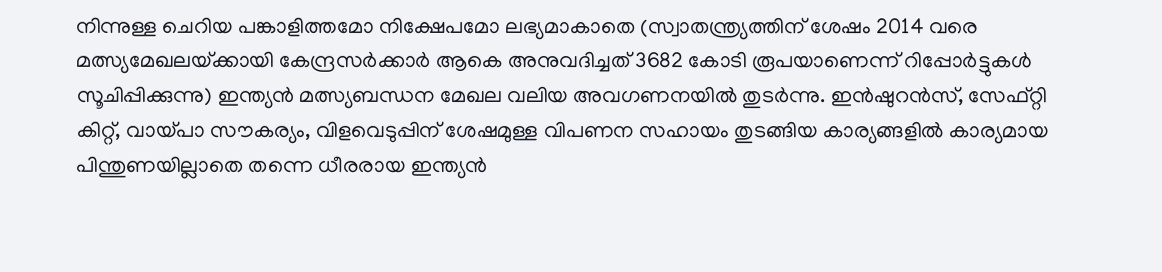നിന്നുള്ള ചെറിയ പങ്കാളിത്തമോ നിക്ഷേപമോ ലഭ്യമാകാതെ (സ്വാതന്ത്ര്യത്തിന് ശേഷം 2014 വരെ മത്സ്യമേഖലയ്‌ക്കായി കേന്ദ്രസര്‍ക്കാര്‍ ആകെ അനുവദിച്ചത് 3682 കോടി രൂപയാണെന്ന് റിപ്പോര്‍ട്ടുകള്‍ സൂചിപ്പിക്കുന്നു) ഇന്ത്യന്‍ മത്സ്യബന്ധന മേഖല വലിയ അവഗണനയില്‍ തുടര്‍ന്നു. ഇന്‍ഷുറന്‍സ്, സേഫ്റ്റി കിറ്റ്, വായ്‌പാ സൗകര്യം, വിളവെടുപ്പിന് ശേഷമുള്ള വിപണന സഹായം തുടങ്ങിയ കാര്യങ്ങളില്‍ കാര്യമായ പിന്തുണയില്ലാതെ തന്നെ ധീരരായ ഇന്ത്യന്‍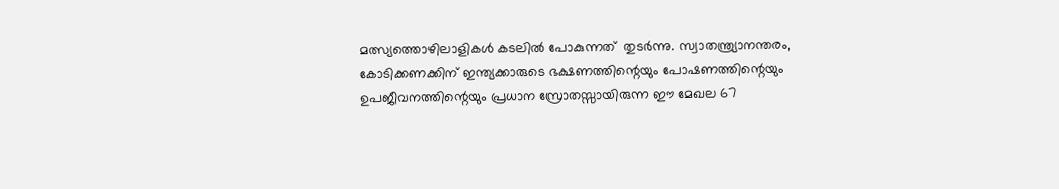മത്സ്യത്തൊഴിലാളികള്‍ കടലില്‍ പോകുന്നത്  തുടര്‍ന്നു. സ്വാതന്ത്ര്യാനന്തരം, കോടിക്കണക്കിന് ഇന്ത്യക്കാരുടെ ഭക്ഷണത്തിന്റെയും പോഷണത്തിന്റെയും ഉപജീവനത്തിന്റെയും പ്രധാന സ്രോതസ്സായിരുന്ന ഈ മേഖല 67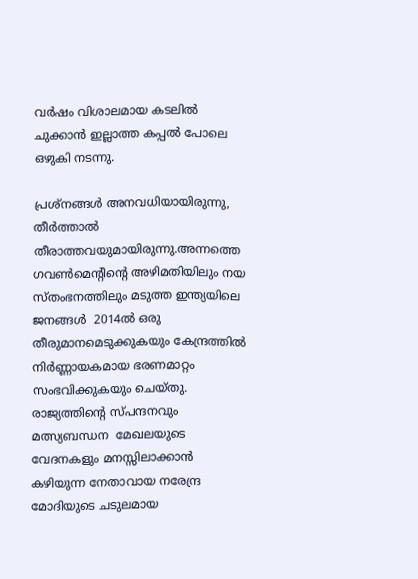വര്‍ഷം വിശാലമായ കടലില്‍ ചുക്കാന്‍ ഇല്ലാത്ത കപ്പല്‍ പോലെ ഒഴുകി നടന്നു.

പ്രശ്‌നങ്ങള്‍ അനവധിയായിരുന്നു, തീര്‍ത്താല്‍ തീരാത്തവയുമായിരുന്നു.അന്നത്തെ ഗവണ്‍മെന്റിന്റെ അഴിമതിയിലും നയ സ്തംഭനത്തിലും മടുത്ത ഇന്ത്യയിലെ ജനങ്ങള്‍  2014ല്‍ ഒരു തീരുമാനമെടുക്കുകയും കേന്ദ്രത്തില്‍ നിര്‍ണ്ണായകമായ ഭരണമാറ്റം സംഭവിക്കുകയും ചെയ്തു. രാജ്യത്തിന്റെ സ്പന്ദനവും മത്സ്യബന്ധന  മേഖലയുടെ വേദനകളും മനസ്സിലാക്കാന്‍ കഴിയുന്ന നേതാവായ നരേന്ദ്ര മോദിയുടെ ചടുലമായ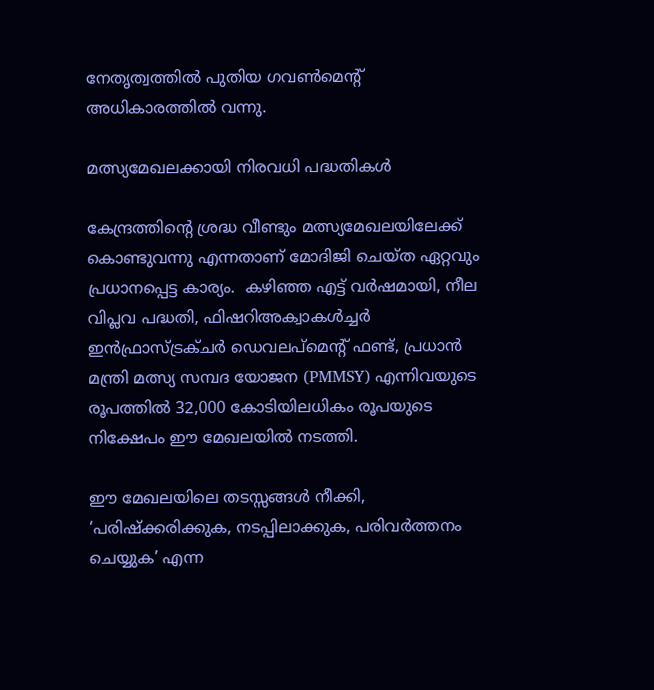നേതൃത്വത്തില്‍ പുതിയ ഗവണ്‍മെന്റ് അധികാരത്തില്‍ വന്നു.

മത്സ്യമേഖലക്കായി നിരവധി പദ്ധതികള്‍

കേന്ദ്രത്തിന്റെ ശ്രദ്ധ വീണ്ടും മത്സ്യമേഖലയിലേക്ക് കൊണ്ടുവന്നു എന്നതാണ് മോദിജി ചെയ്ത ഏറ്റവും പ്രധാനപ്പെട്ട കാര്യം.  കഴിഞ്ഞ എട്ട് വര്‍ഷമായി, നീല വിപ്ലവ പദ്ധതി, ഫിഷറിഅക്വാകള്‍ച്ചര്‍ ഇന്‍ഫ്രാസ്ട്രക്ചര്‍ ഡെവലപ്‌മെന്റ് ഫണ്ട്, പ്രധാന്‍ മന്ത്രി മത്സ്യ സമ്പദ യോജന (PMMSY) എന്നിവയുടെ രൂപത്തില്‍ 32,000 കോടിയിലധികം രൂപയുടെ നിക്ഷേപം ഈ മേഖലയില്‍ നടത്തി.

ഈ മേഖലയിലെ തടസ്സങ്ങള്‍ നീക്കി, ‘പരിഷ്‌ക്കരിക്കുക, നടപ്പിലാക്കുക, പരിവര്‍ത്തനം ചെയ്യുക’ എന്ന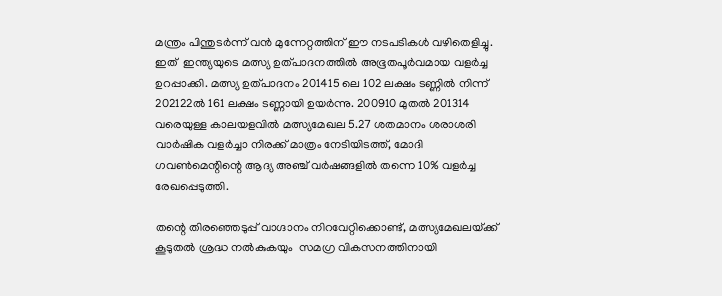മന്ത്രം പിന്തുടര്‍ന്ന് വന്‍ മുന്നേറ്റത്തിന് ഈ നടപടികള്‍ വഴിതെളിച്ചു. ഇത്  ഇന്ത്യയുടെ മത്സ്യ ഉത്പാദനത്തില്‍ അഭൂതപൂര്‍വമായ വളര്‍ച്ച ഉറപ്പാക്കി. മത്സ്യ ഉത്പാദനം 201415 ലെ 102 ലക്ഷം ടണ്ണില്‍ നിന്ന് 202122ല്‍ 161 ലക്ഷം ടണ്ണായി ഉയര്‍ന്നു. 200910 മുതല്‍ 201314 വരെയുള്ള കാലയളവില്‍ മത്സ്യമേഖല 5.27 ശതമാനം ശരാശരി വാര്‍ഷിക വളര്‍ച്ചാ നിരക്ക് മാത്രം നേടിയിടത്ത്, മോദി ഗവണ്‍മെന്റിന്റെ ആദ്യ അഞ്ച് വര്‍ഷങ്ങളില്‍ തന്നെ 10% വളര്‍ച്ച രേഖപ്പെടുത്തി.

തന്റെ തിരഞ്ഞെടുപ്പ് വാഗ്ദാനം നിറവേറ്റിക്കൊണ്ട്, മത്സ്യമേഖലയ്‌ക്ക് കൂടുതല്‍ ശ്രദ്ധ നല്‍കുകയും  സമഗ്ര വികസനത്തിനായി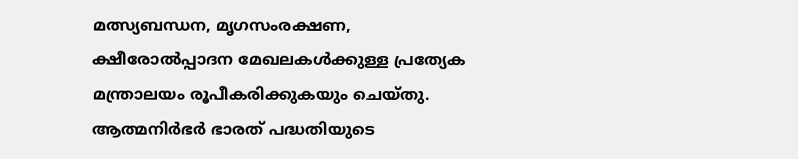മത്സ്യബന്ധന, മൃഗസംരക്ഷണ, ക്ഷീരോല്‍പ്പാദന മേഖലകള്‍ക്കുള്ള പ്രത്യേക മന്ത്രാലയം രൂപീകരിക്കുകയും ചെയ്തു. ആത്മനിര്‍ഭര്‍ ഭാരത് പദ്ധതിയുടെ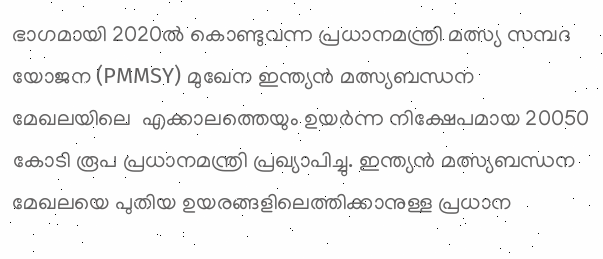ഭാഗമായി 2020ല്‍ കൊണ്ടുവന്ന പ്രധാനമന്ത്രി മത്സ്യ സമ്പദ യോജന (PMMSY) മുഖേന ഇന്ത്യന്‍ മത്സ്യബന്ധന മേഖലയിലെ  എക്കാലത്തെയും ഉയര്‍ന്ന നിക്ഷേപമായ 20050 കോടി രൂപ പ്രധാനമന്ത്രി പ്രഖ്യാപിച്ചു. ഇന്ത്യന്‍ മത്സ്യബന്ധന മേഖലയെ പുതിയ ഉയരങ്ങളിലെത്തിക്കാനുള്ള പ്രധാന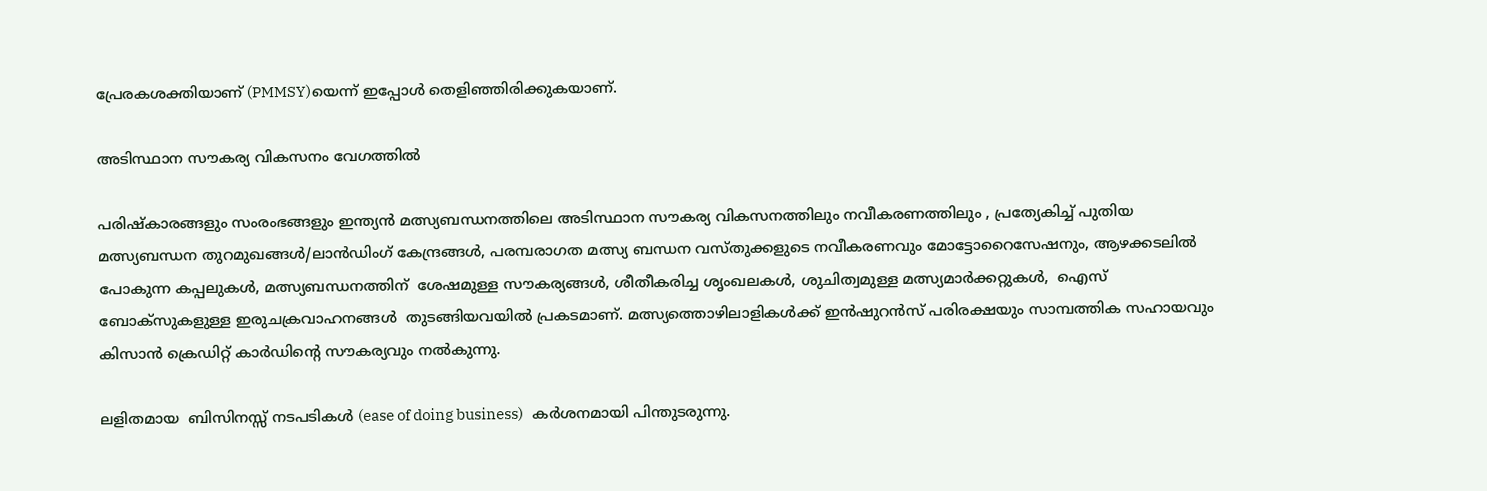പ്രേരകശക്തിയാണ് (PMMSY)യെന്ന് ഇപ്പോള്‍ തെളിഞ്ഞിരിക്കുകയാണ്.

അടിസ്ഥാന സൗകര്യ വികസനം വേഗത്തില്‍

പരിഷ്‌കാരങ്ങളും സംരംഭങ്ങളും ഇന്ത്യന്‍ മത്സ്യബന്ധനത്തിലെ അടിസ്ഥാന സൗകര്യ വികസനത്തിലും നവീകരണത്തിലും , പ്രത്യേകിച്ച് പുതിയ മത്സ്യബന്ധന തുറമുഖങ്ങള്‍/ലാന്‍ഡിംഗ് കേന്ദ്രങ്ങള്‍, പരമ്പരാഗത മത്സ്യ ബന്ധന വസ്തുക്കളുടെ നവീകരണവും മോട്ടോറൈസേഷനും, ആഴക്കടലില്‍ പോകുന്ന കപ്പലുകള്‍, മത്സ്യബന്ധനത്തിന്  ശേഷമുള്ള സൗകര്യങ്ങള്‍, ശീതീകരിച്ച ശൃംഖലകള്‍, ശുചിത്വമുള്ള മത്സ്യമാര്‍ക്കറ്റുകള്‍,  ഐസ് ബോക്‌സുകളുള്ള ഇരുചക്രവാഹനങ്ങള്‍  തുടങ്ങിയവയില്‍ പ്രകടമാണ്. മത്സ്യത്തൊഴിലാളികള്‍ക്ക് ഇന്‍ഷുറന്‍സ് പരിരക്ഷയും സാമ്പത്തിക സഹായവും കിസാന്‍ ക്രെഡിറ്റ് കാര്‍ഡിന്റെ സൗകര്യവും നല്‍കുന്നു.

ലളിതമായ  ബിസിനസ്സ് നടപടികള്‍ (ease of doing business)   കര്‍ശനമായി പിന്തുടരുന്നു.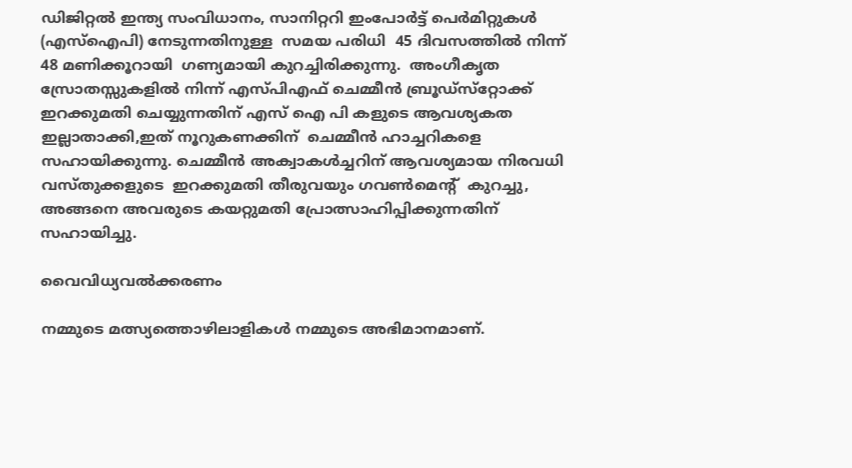ഡിജിറ്റല്‍ ഇന്ത്യ സംവിധാനം, സാനിറ്ററി ഇംപോര്‍ട്ട് പെര്‍മിറ്റുകള്‍ (എസ്‌ഐപി) നേടുന്നതിനുള്ള  സമയ പരിധി  45 ദിവസത്തില്‍ നിന്ന് 48 മണിക്കൂറായി  ഗണ്യമായി കുറച്ചിരിക്കുന്നു.  അംഗീകൃത സ്രോതസ്സുകളില്‍ നിന്ന് എസ്പിഎഫ് ചെമ്മീന്‍ ബ്രൂഡ്‌സ്‌റ്റോക്ക് ഇറക്കുമതി ചെയ്യുന്നതിന് എസ് ഐ പി കളുടെ ആവശ്യകത ഇല്ലാതാക്കി,ഇത് നൂറുകണക്കിന്  ചെമ്മീന്‍ ഹാച്ചറികളെ സഹായിക്കുന്നു. ചെമ്മീന്‍ അക്വാകള്‍ച്ചറിന് ആവശ്യമായ നിരവധി വസ്തുക്കളുടെ  ഇറക്കുമതി തീരുവയും ഗവണ്‍മെന്റ്  കുറച്ചു, അങ്ങനെ അവരുടെ കയറ്റുമതി പ്രോത്സാഹിപ്പിക്കുന്നതിന് സഹായിച്ചു.

വൈവിധ്യവല്‍ക്കരണം

നമ്മുടെ മത്സ്യത്തൊഴിലാളികള്‍ നമ്മുടെ അഭിമാനമാണ്.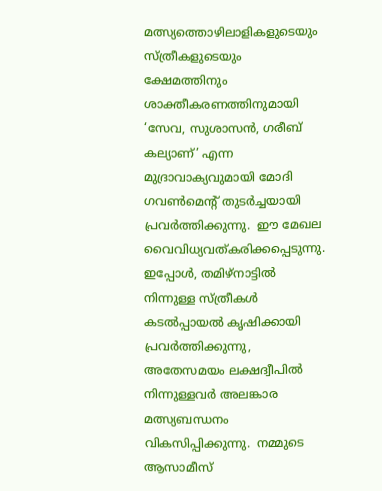മത്സ്യത്തൊഴിലാളികളുടെയും സ്ത്രീകളുടെയും ക്ഷേമത്തിനും ശാക്തീകരണത്തിനുമായി ‘സേവ, സുശാസന്‍, ഗരീബ് കല്യാണ്’ എന്ന മുദ്രാവാക്യവുമായി മോദി ഗവണ്‍മെന്റ് തുടര്‍ച്ചയായി പ്രവര്‍ത്തിക്കുന്നു.  ഈ മേഖല വൈവിധ്യവത്കരിക്കപ്പെടുന്നു.  ഇപ്പോള്‍, തമിഴ്‌നാട്ടില്‍ നിന്നുള്ള സ്ത്രീകള്‍ കടല്‍പ്പായല്‍ കൃഷിക്കായി പ്രവര്‍ത്തിക്കുന്നു, അതേസമയം ലക്ഷദ്വീപില്‍ നിന്നുള്ളവര്‍ അലങ്കാര മത്സ്യബന്ധനം വികസിപ്പിക്കുന്നു.  നമ്മുടെ ആസാമീസ്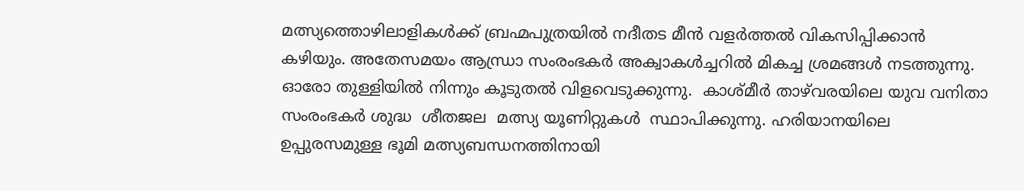മത്സ്യത്തൊഴിലാളികള്‍ക്ക് ബ്രഹ്മപുത്രയില്‍ നദീതട മീന്‍ വളര്‍ത്തല്‍ വികസിപ്പിക്കാന്‍ കഴിയും. അതേസമയം ആന്ധ്രാ സംരംഭകര്‍ അക്വാകള്‍ച്ചറില്‍ മികച്ച ശ്രമങ്ങള്‍ നടത്തുന്നു. ഓരോ തുള്ളിയില്‍ നിന്നും കൂടുതല്‍ വിളവെടുക്കുന്നു.  കാശ്മീര്‍ താഴ്‌വരയിലെ യുവ വനിതാ സംരംഭകര്‍ ശുദ്ധ  ശീതജല  മത്സ്യ യൂണിറ്റുകള്‍  സ്ഥാപിക്കുന്നു. ഹരിയാനയിലെ ഉപ്പുരസമുള്ള ഭൂമി മത്സ്യബന്ധനത്തിനായി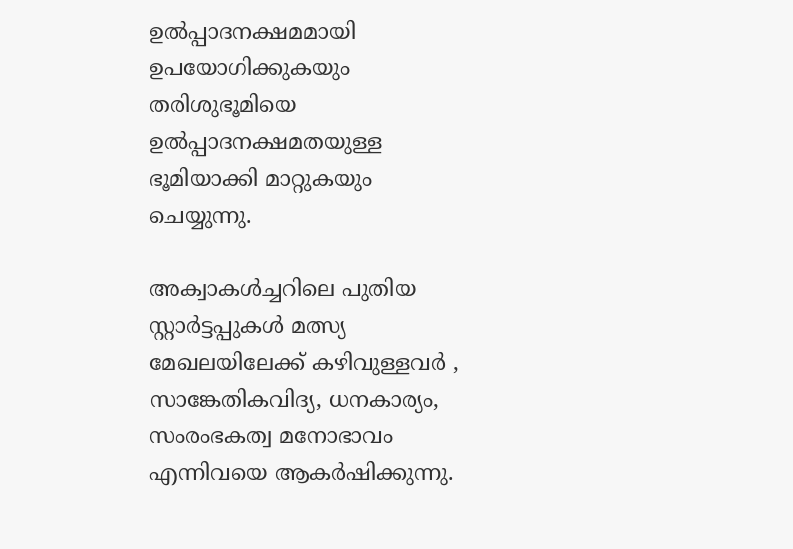ഉല്‍പ്പാദനക്ഷമമായി ഉപയോഗിക്കുകയും തരിശുഭൂമിയെ ഉല്‍പ്പാദനക്ഷമതയുള്ള ഭൂമിയാക്കി മാറ്റുകയും ചെയ്യുന്നു.

അക്വാകള്‍ച്ചറിലെ പുതിയ സ്റ്റാര്‍ട്ടപ്പുകള്‍ മത്സ്യ മേഖലയിലേക്ക് കഴിവുള്ളവര്‍ , സാങ്കേതികവിദ്യ, ധനകാര്യം, സംരംഭകത്വ മനോഭാവം എന്നിവയെ ആകര്‍ഷിക്കുന്നു.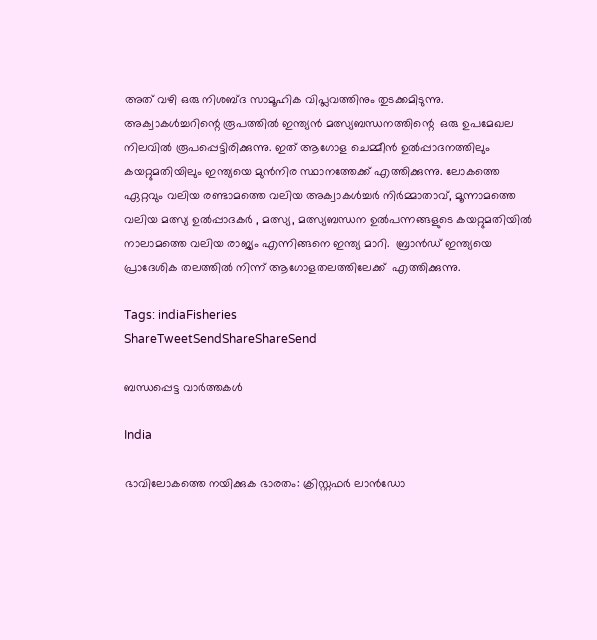അത് വഴി ഒരു നിശബ്ദ സാമൂഹിക വിപ്ലവത്തിനും തുടക്കമിടുന്നു.  അക്വാകള്‍ച്ചറിന്റെ രൂപത്തില്‍ ഇന്ത്യന്‍ മത്സ്യബന്ധനത്തിന്റെ  ഒരു ഉപമേഖല നിലവില്‍ രൂപപ്പെട്ടിരിക്കുന്നു. ഇത് ആഗോള ചെമ്മീന്‍ ഉല്‍പ്പാദനത്തിലും കയറ്റുമതിയിലും ഇന്ത്യയെ മുന്‍നിര സ്ഥാനത്തേക്ക് എത്തിക്കുന്നു. ലോകത്തെ ഏറ്റവും വലിയ രണ്ടാമത്തെ വലിയ അക്വാകള്‍ച്ചര്‍ നിര്‍മ്മാതാവ്, മൂന്നാമത്തെ വലിയ മത്സ്യ ഉല്‍പ്പാദകര്‍ , മത്സ്യ, മത്സ്യബന്ധന ഉല്‍പന്നങ്ങളുടെ കയറ്റുമതിയില്‍ നാലാമത്തെ വലിയ രാജ്യം എന്നിങ്ങനെ ഇന്ത്യ മാറി.  ബ്രാന്‍ഡ് ഇന്ത്യയെ   പ്രാദേശിക തലത്തില്‍ നിന്ന് ആഗോളതലത്തിലേക്ക്  എത്തിക്കുന്നു.

Tags: indiaFisheries
ShareTweetSendShareShareSend

ബന്ധപ്പെട്ട വാര്‍ത്തകള്‍

India

ഭാവിലോകത്തെ നയിക്കുക ഭാരതം: ക്രിസ്റ്റഫര്‍ ലാന്‍ഡോ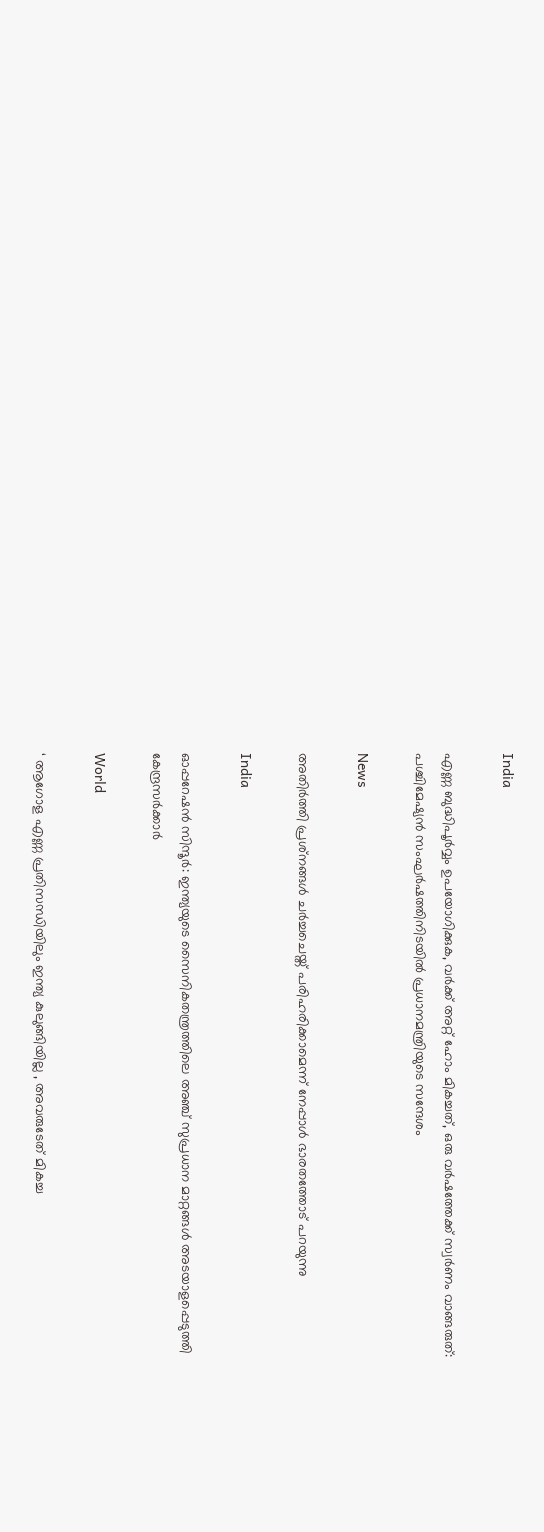India

എണ്ണ ബുദ്ധിപൂർവ്വം ഉപയോഗിക്കുക, വർക്ക് അറ്റ് ഹോം മികച്ചത്, ഒരു വർഷത്തേക്ക് സ്വർണം വാങ്ങരുത്: പശ്ചിമേഷ്യൻ സംഘർഷത്തിനിടയിൽ പ്രധാനമന്ത്രിയുടെ സന്ദേശം

News

അതിർത്തി പ്രശ്‌നങ്ങൾ ചർച്ചചെയ്ത് പരിഹരിക്കാമെന്ന് നേപ്പാൾ ഭാരതത്തോട് പറയുന്നു

India

ഓപ്പറേഷന്‍ സിന്ദൂര്‍: ഇന്ത്യയുടെ സൈനികതന്ത്രത്തിലെ അഞ്ച് സുപ്രധാന മാറ്റങ്ങള്‍ അടയാളപ്പെടുത്തി കേന്ദ്രസര്‍ക്കാര്‍

World

‘ ആഗോള എണ്ണ പ്രതിസന്ധിയിലും ഇന്ത്യ കുലുങ്ങിയില്ല , അവരുടേത് മികച്ച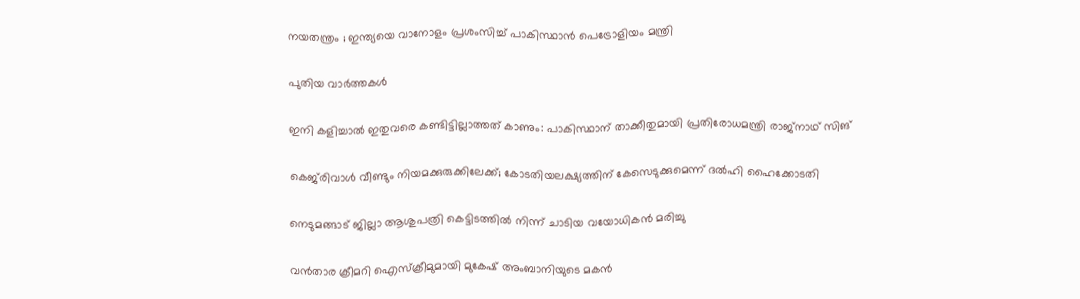നയതന്ത്രം ; ഇന്ത്യയെ വാനോളം പ്രശംസിച്ച് പാകിസ്ഥാൻ പെട്രോളിയം മന്ത്രി

പുതിയ വാര്‍ത്തകള്‍

ഇനി കളിച്ചാൽ ഇതുവരെ കണ്ടിട്ടില്ലാത്തത് കാണും: പാകിസ്ഥാന് താക്കീതുമായി പ്രതിരോധമന്ത്രി രാജ്‌നാഥ് സിങ്

കെജ്‌രിവാൾ വീണ്ടും നിയമക്കുരുക്കിലേക്ക്; കോടതിയലക്ഷ്യത്തിന് കേസെടുക്കുമെന്ന് ദൽഹി ഹൈക്കോടതി

നെടുമങ്ങാട് ജില്ലാ ആശുപത്രി കെട്ടിടത്തില്‍ നിന്ന് ചാടിയ വയോധികന്‍ മരിച്ചു

വന്‍താര ക്രീമറി ഐസ്ക്രീമുമായി മുകേഷ് അംബാനിയുടെ മകന്‍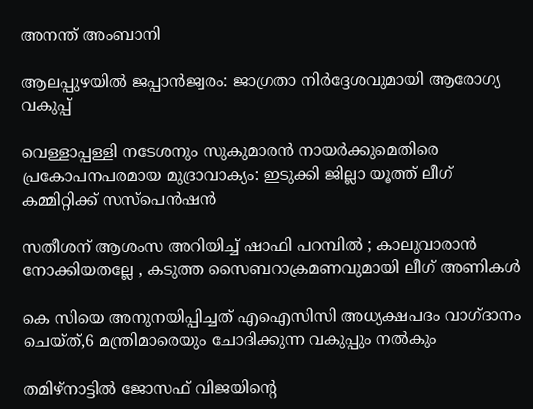അനന്ത് അംബാനി

ആലപ്പുഴയില്‍ ജപ്പാന്‍ജ്വരം: ജാഗ്രതാ നിര്‍ദ്ദേശവുമായി ആരോഗ്യ വകുപ്പ്

വെള്ളാപ്പള്ളി നടേശനും സുകുമാരന്‍ നായര്‍ക്കുമെതിരെ പ്രകോപനപരമായ മുദ്രാവാക്യം: ഇടുക്കി ജില്ലാ യൂത്ത് ലീഗ് കമ്മിറ്റിക്ക് സസ്‌പെന്‍ഷന്‍

സതീശന് ആശംസ അറിയിച്ച് ഷാഫി പറമ്പിൽ ; കാലുവാരാൻ നോക്കിയതല്ലേ , കടുത്ത സൈബറാക്രമണവുമായി ലീഗ് അണികൾ

കെ സിയെ അനുനയിപ്പിച്ചത് എഐസിസി അധ്യക്ഷപദം വാഗ്ദാനം ചെയ്ത്,6 മന്ത്രിമാരെയും ചോദിക്കുന്ന വകുപ്പും നല്‍കും

തമിഴ്നാട്ടില്‍ ജോസഫ് വിജയിന്റെ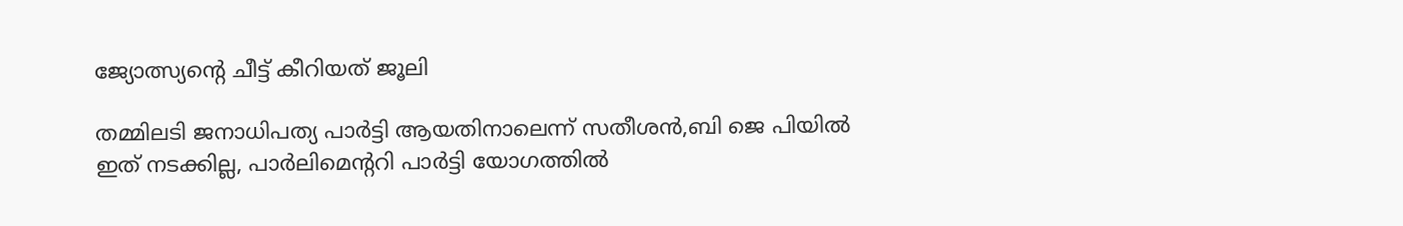ജ്യോത്സ്യന്റെ ചീട്ട് കീറിയത് ജൂലി

തമ്മിലടി ജനാധിപത്യ പാര്‍ട്ടി ആയതിനാലെന്ന് സതീശന്‍,ബി ജെ പിയില്‍ ഇത് നടക്കില്ല, പാര്‍ലിമെന്ററി പാര്‍ട്ടി യോഗത്തില്‍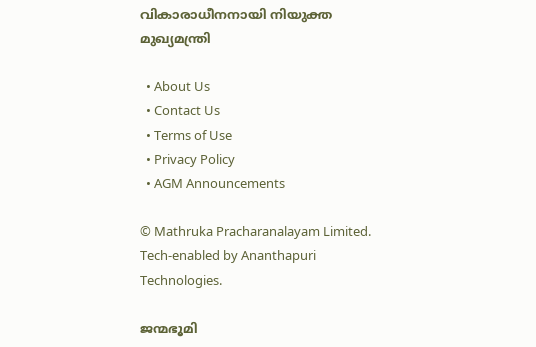വികാരാധീനനായി നിയുക്ത മുഖ്യമന്ത്രി

  • About Us
  • Contact Us
  • Terms of Use
  • Privacy Policy
  • AGM Announcements

© Mathruka Pracharanalayam Limited.
Tech-enabled by Ananthapuri Technologies.

ജന്മഭൂമി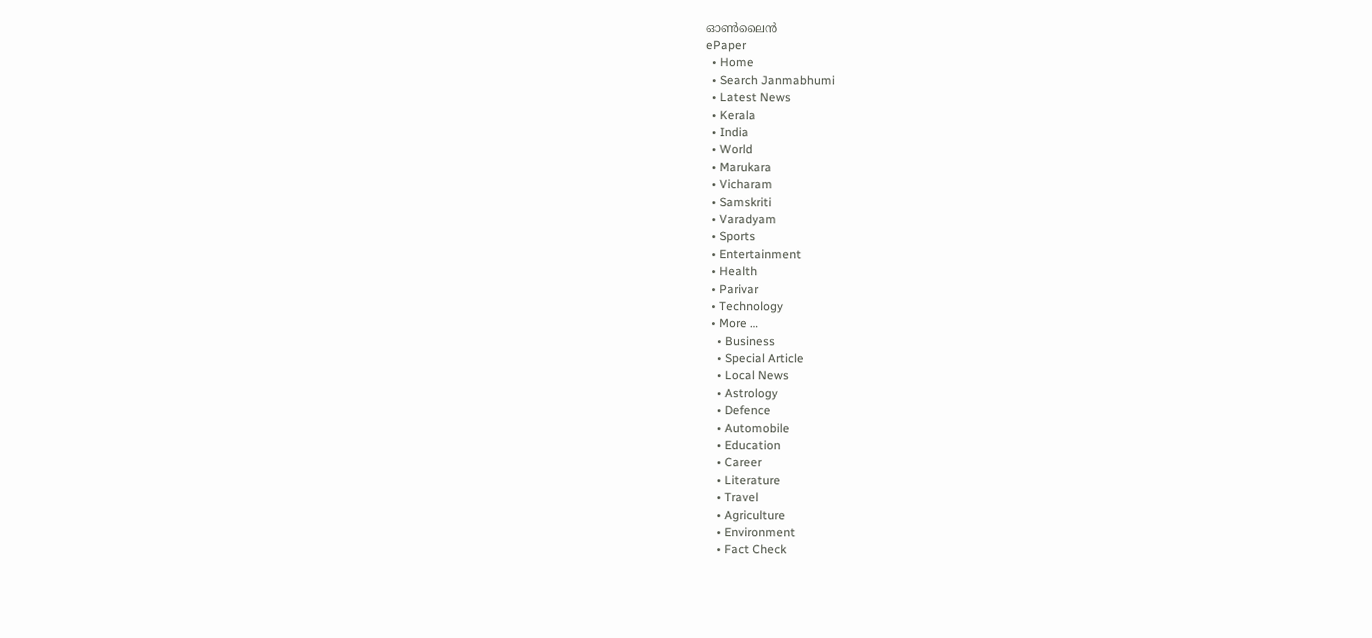ഓണ്‍ലൈന്‍
ePaper
  • Home
  • Search Janmabhumi
  • Latest News
  • Kerala
  • India
  • World
  • Marukara
  • Vicharam
  • Samskriti
  • Varadyam
  • Sports
  • Entertainment
  • Health
  • Parivar
  • Technology
  • More …
    • Business
    • Special Article
    • Local News
    • Astrology
    • Defence
    • Automobile
    • Education
    • Career
    • Literature
    • Travel
    • Agriculture
    • Environment
    • Fact Check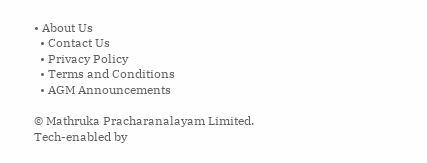• About Us
  • Contact Us
  • Privacy Policy
  • Terms and Conditions
  • AGM Announcements

© Mathruka Pracharanalayam Limited.
Tech-enabled by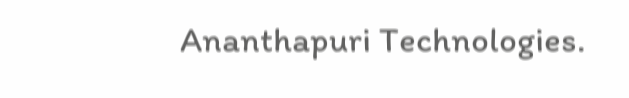Ananthapuri Technologies.